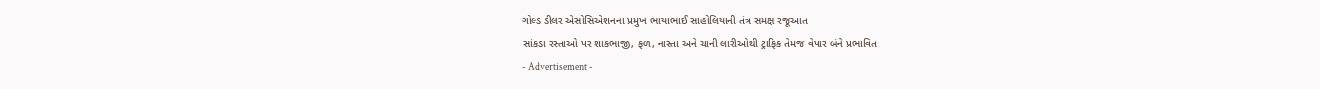ગોલ્ડ ડીલર એસોસિએશનના પ્રમુખ ભાયાભાઈ સાહોલિયાની તંત્ર સમક્ષ રજૂઆત
સાંકડા રસ્તાઓ પર શાકભાજી, ફળ, નાસ્તા અને ચાની લારીઓથી ટ્રાફિક તેમજ વેપાર બંને પ્રભાવિત
- Advertisement -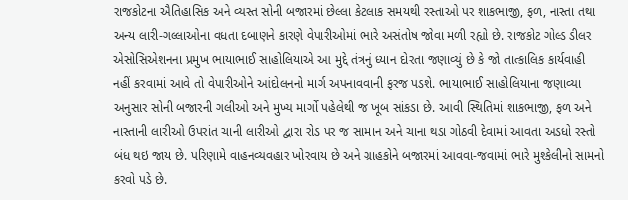રાજકોટના ઐતિહાસિક અને વ્યસ્ત સોની બજારમાં છેલ્લા કેટલાક સમયથી રસ્તાઓ પર શાકભાજી, ફળ, નાસ્તા તથા અન્ય લારી-ગલ્લાઓના વધતા દબાણને કારણે વેપારીઓમાં ભારે અસંતોષ જોવા મળી રહ્યો છે. રાજકોટ ગોલ્ડ ડીલર એસોસિએશનના પ્રમુખ ભાયાભાઈ સાહોલિયાએ આ મુદ્દે તંત્રનું ધ્યાન દોરતા જણાવ્યું છે કે જો તાત્કાલિક કાર્યવાહી નહીં કરવામાં આવે તો વેપારીઓને આંદોલનનો માર્ગ અપનાવવાની ફરજ પડશે. ભાયાભાઈ સાહોલિયાના જણાવ્યા અનુસાર સોની બજારની ગલીઓ અને મુખ્ય માર્ગો પહેલેથી જ ખૂબ સાંકડા છે. આવી સ્થિતિમાં શાકભાજી, ફળ અને નાસ્તાની લારીઓ ઉપરાંત ચાની લારીઓ દ્વારા રોડ પર જ સામાન અને ચાના થડા ગોઠવી દેવામાં આવતા અડધો રસ્તો બંધ થઇ જાય છે. પરિણામે વાહનવ્યવહાર ખોરવાય છે અને ગ્રાહકોને બજારમાં આવવા-જવામાં ભારે મુશ્કેલીનો સામનો કરવો પડે છે.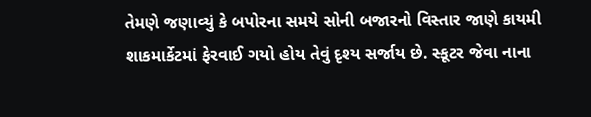તેમણે જણાવ્યું કે બપોરના સમયે સોની બજારનો વિસ્તાર જાણે કાયમી શાકમાર્કેટમાં ફેરવાઈ ગયો હોય તેવું દૃશ્ય સર્જાય છે. સ્કૂટર જેવા નાના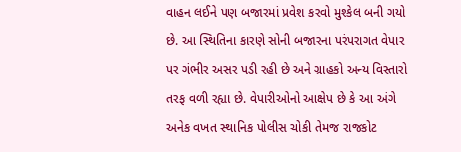વાહન લઈને પણ બજારમાં પ્રવેશ કરવો મુશ્કેલ બની ગયો છે. આ સ્થિતિના કારણે સોની બજારના પરંપરાગત વેપાર પર ગંભીર અસર પડી રહી છે અને ગ્રાહકો અન્ય વિસ્તારો તરફ વળી રહ્યા છે. વેપારીઓનો આક્ષેપ છે કે આ અંગે અનેક વખત સ્થાનિક પોલીસ ચોકી તેમજ રાજકોટ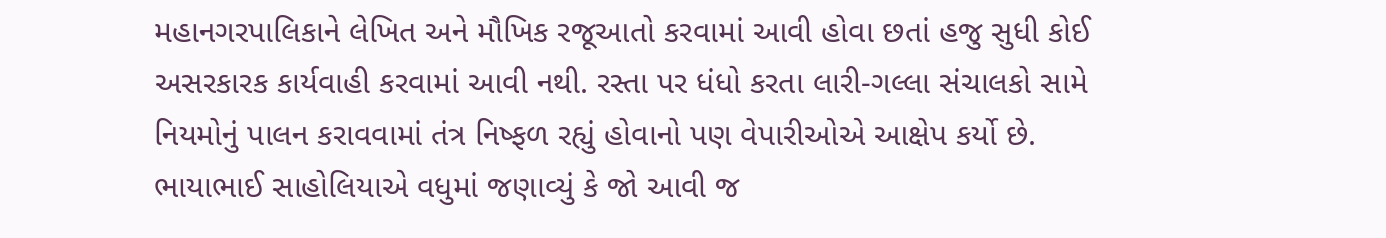મહાનગરપાલિકાને લેખિત અને મૌખિક રજૂઆતો કરવામાં આવી હોવા છતાં હજુ સુધી કોઈ અસરકારક કાર્યવાહી કરવામાં આવી નથી. રસ્તા પર ધંધો કરતા લારી-ગલ્લા સંચાલકો સામે નિયમોનું પાલન કરાવવામાં તંત્ર નિષ્ફળ રહ્યું હોવાનો પણ વેપારીઓએ આક્ષેપ કર્યો છે.
ભાયાભાઈ સાહોલિયાએ વધુમાં જણાવ્યું કે જો આવી જ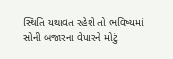સ્થિતિ યથાવત રહેશે તો ભવિષ્યમાં સોની બજારના વેપારને મોટું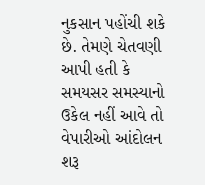નુકસાન પહોંચી શકે છે. તેમણે ચેતવણી આપી હતી કે સમયસર સમસ્યાનો ઉકેલ નહીં આવે તો વેપારીઓ આંદોલન શરૂ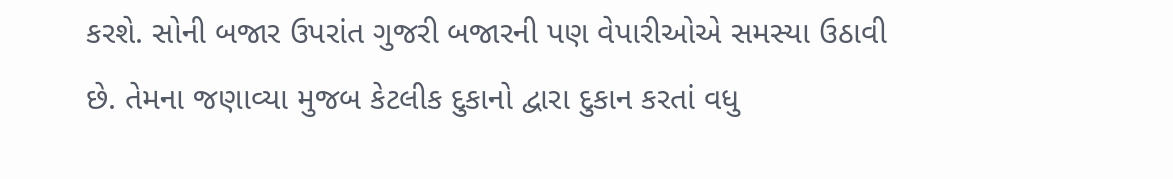કરશે. સોની બજાર ઉપરાંત ગુજરી બજારની પણ વેપારીઓએ સમસ્યા ઉઠાવી છે. તેમના જણાવ્યા મુજબ કેટલીક દુકાનો દ્વારા દુકાન કરતાં વધુ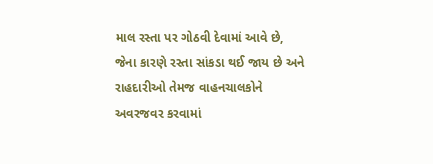માલ રસ્તા પર ગોઠવી દેવામાં આવે છે, જેના કારણે રસ્તા સાંકડા થઈ જાય છે અને રાહદારીઓ તેમજ વાહનચાલકોને અવરજવર કરવામાં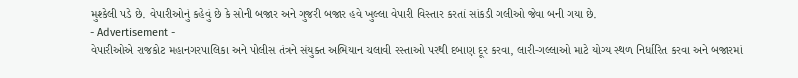મુશ્કેલી પડે છે. વેપારીઓનું કહેવું છે કે સોની બજાર અને ગુજરી બજાર હવે ખુલ્લા વેપારી વિસ્તાર કરતાં સાંકડી ગલીઓ જેવા બની ગયા છે.
- Advertisement -
વેપારીઓએ રાજકોટ મહાનગરપાલિકા અને પોલીસ તંત્રને સંયુક્ત અભિયાન ચલાવી રસ્તાઓ પરથી દબાણ દૂર કરવા, લારી-ગલ્લાઓ માટે યોગ્ય સ્થળ નિર્ધારિત કરવા અને બજારમાં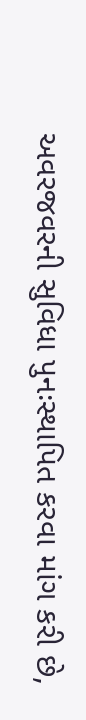અવરજવરની સુવિધા પુનઃસ્થાપિત કરવા માંગ કરી છે,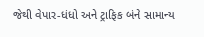જેથી વેપાર-ધંધો અને ટ્રાફિક બંને સામાન્ય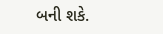બની શકે.